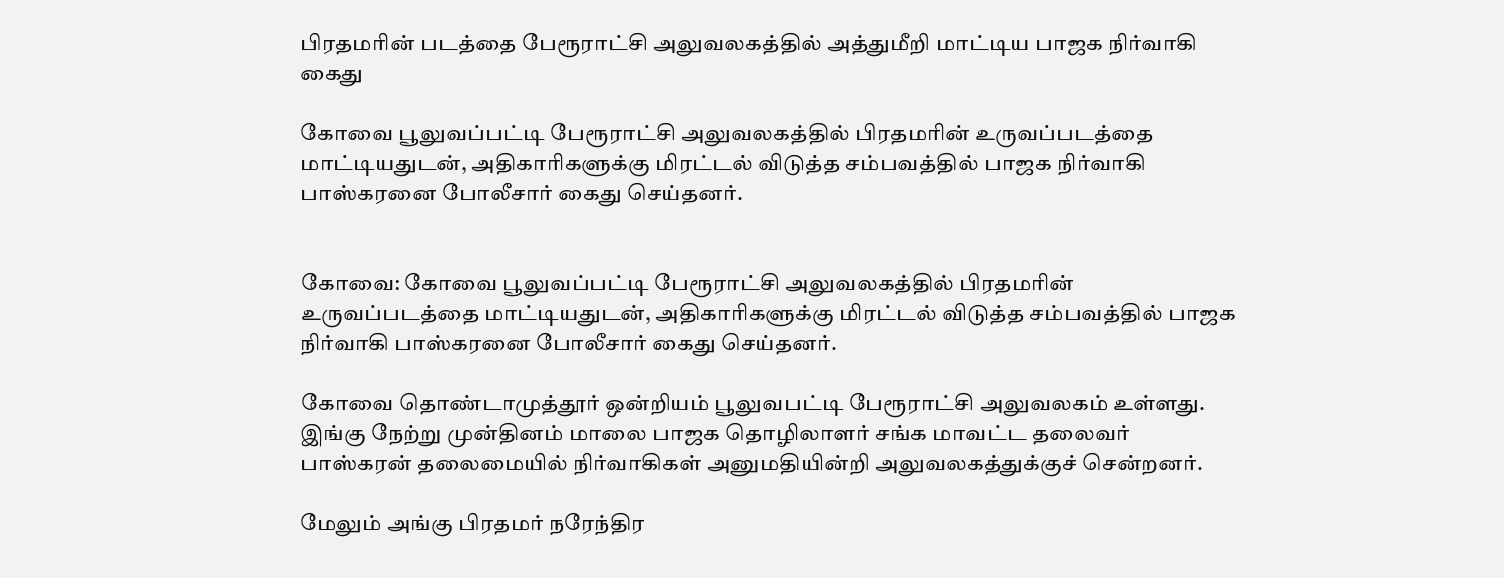பிரதமரின் படத்தை பேரூராட்சி அலுவலகத்தில் அத்துமீறி மாட்டிய பாஜக நிர்வாகி கைது

கோவை பூலுவப்பட்டி பேரூராட்சி அலுவலகத்தில் பிரதமரின் உருவப்படத்தை மாட்டியதுடன், அதிகாரிகளுக்கு மிரட்டல் விடுத்த சம்பவத்தில் பாஜக நிர்வாகி பாஸ்கரனை போலீசார் கைது செய்தனர்.


கோவை: கோவை பூலுவப்பட்டி பேரூராட்சி அலுவலகத்தில் பிரதமரின் உருவப்படத்தை மாட்டியதுடன், அதிகாரிகளுக்கு மிரட்டல் விடுத்த சம்பவத்தில் பாஜக நிர்வாகி பாஸ்கரனை போலீசார் கைது செய்தனர்.

கோவை தொண்டாமுத்தூர் ஒன்றியம் பூலுவபட்டி பேரூராட்சி அலுவலகம் உள்ளது. இங்கு நேற்று முன்தினம் மாலை பாஜக தொழிலாளர் சங்க மாவட்ட தலைவர் பாஸ்கரன் தலைமையில் நிர்வாகிகள் அனுமதியின்றி அலுவலகத்துக்குச் சென்றனர்.

மேலும் அங்கு பிரதமர் நரேந்திர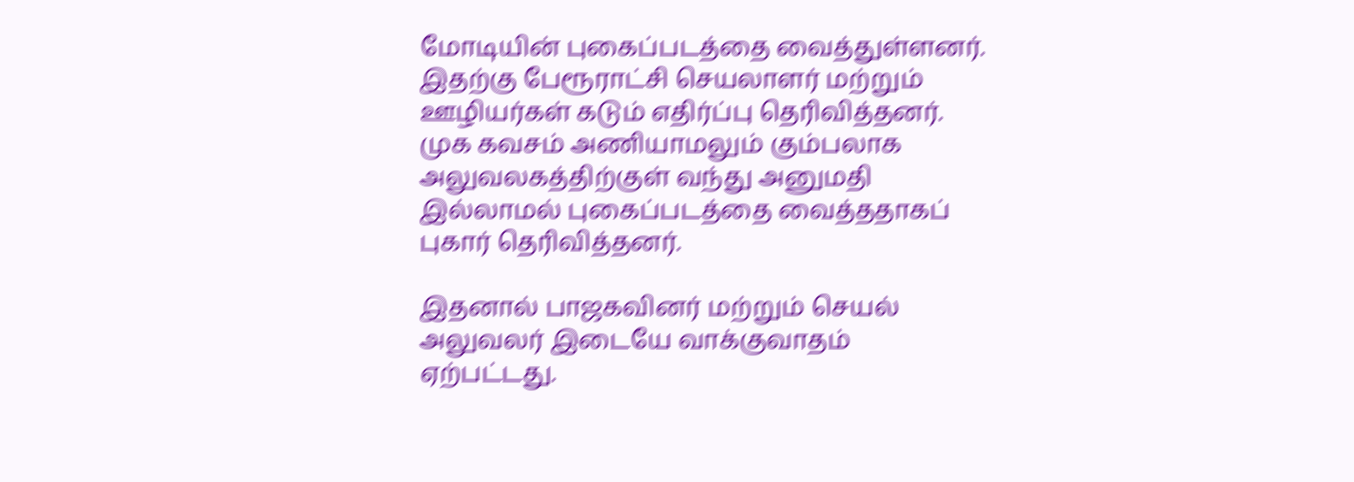மோடியின் புகைப்படத்தை வைத்துள்ளனர். இதற்கு பேரூராட்சி செயலாளர் மற்றும் ஊழியர்கள் கடும் எதிர்ப்பு தெரிவித்தனர். முக கவசம் அணியாமலும் கும்பலாக அலுவலகத்திற்குள் வந்து அனுமதி இல்லாமல் புகைப்படத்தை வைத்ததாகப் புகார் தெரிவித்தனர்.

இதனால் பாஜகவினர் மற்றும் செயல் அலுவலர் இடையே வாக்குவாதம் ஏற்பட்டது.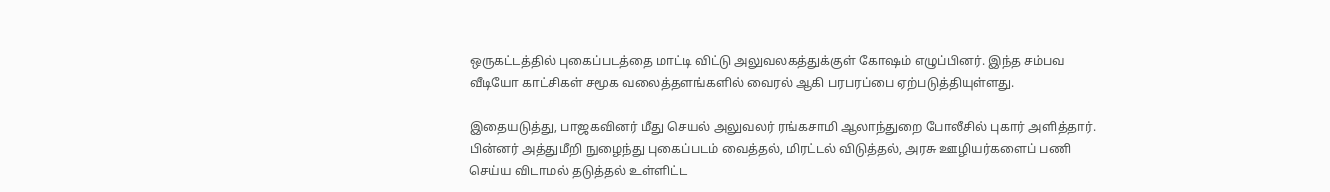ஒருகட்டத்தில் புகைப்படத்தை மாட்டி விட்டு அலுவலகத்துக்குள் கோஷம் எழுப்பினர். இந்த சம்பவ வீடியோ காட்சிகள் சமூக வலைத்தளங்களில் வைரல் ஆகி பரபரப்பை ஏற்படுத்தியுள்ளது.

இதையடுத்து, பாஜகவினர் மீது செயல் அலுவலர் ரங்கசாமி ஆலாந்துறை போலீசில் புகார் அளித்தார். பின்னர் அத்துமீறி நுழைந்து புகைப்படம் வைத்தல், மிரட்டல் விடுத்தல், அரசு ஊழியர்களைப் பணி செய்ய விடாமல் தடுத்தல் உள்ளிட்ட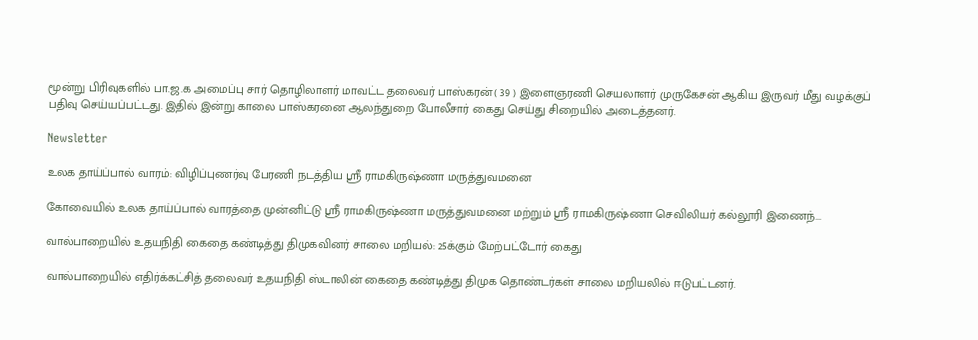மூன்று பிரிவுகளில் பா.ஜ.க அமைப்பு சார் தொழிலாளர் மாவட்ட தலைவர் பாஸ்கரன்( 39 ) இளைஞரணி செயலாளர் முருகேசன் ஆகிய இருவர் மீது வழக்குப் பதிவு செய்யப்பட்டது. இதில் இன்று காலை பாஸ்கரனை ஆலந்துறை போலீசார் கைது செய்து சிறையில் அடைத்தனர்.

Newsletter

உலக தாய்ப்பால் வாரம்: விழிப்புணர்வு பேரணி நடத்திய ஸ்ரீ ராமகிருஷ்ணா மருத்துவமனை

கோவையில் உலக தாய்ப்பால் வாரத்தை முன்னிட்டு ஸ்ரீ ராமகிருஷ்ணா மருத்துவமனை மற்றும் ஸ்ரீ ராமகிருஷ்ணா செவிலியர் கல்லூரி இணைந்...

வால்பாறையில் உதயநிதி கைதை கண்டித்து திமுகவினர் சாலை மறியல்: 25க்கும் மேற்பட்டோர் கைது

வால்பாறையில் எதிர்க்கட்சித் தலைவர் உதயநிதி ஸ்டாலின் கைதை கண்டித்து திமுக தொண்டர்கள் சாலை மறியலில் ஈடுபட்டனர்.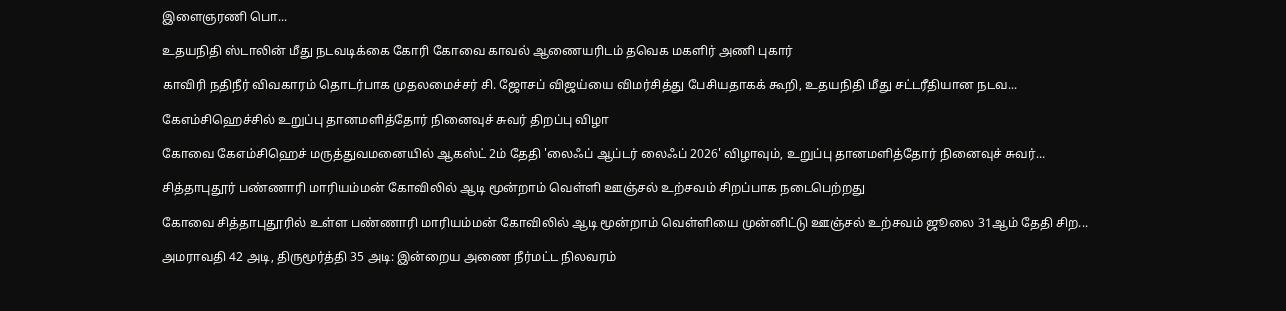இளைஞரணி பொ...

உதயநிதி ஸ்டாலின் மீது நடவடிக்கை கோரி கோவை காவல் ஆணையரிடம் தவெக மகளிர் அணி புகார்

காவிரி நதிநீர் விவகாரம் தொடர்பாக முதலமைச்சர் சி. ஜோசப் விஜய்யை விமர்சித்து பேசியதாகக் கூறி, உதயநிதி மீது சட்டரீதியான நடவ...

கேஎம்சிஹெச்சில் உறுப்பு தானமளித்தோர் நினைவுச் சுவர் திறப்பு விழா

கோவை கேஎம்சிஹெச் மருத்துவமனையில் ஆகஸ்ட் 2ம் தேதி 'லைஃப் ஆப்டர் லைஃப் 2026' விழாவும், உறுப்பு தானமளித்தோர் நினைவுச் சுவர்...

சித்தாபுதூர் பண்ணாரி மாரியம்மன் கோவிலில் ஆடி மூன்றாம் வெள்ளி ஊஞ்சல் உற்சவம் சிறப்பாக நடைபெற்றது

கோவை சித்தாபுதூரில் உள்ள பண்ணாரி மாரியம்மன் கோவிலில் ஆடி மூன்றாம் வெள்ளியை முன்னிட்டு ஊஞ்சல் உற்சவம் ஜூலை 31ஆம் தேதி சிற...

அமராவதி 42 அடி, திருமூர்த்தி 35 அடி: இன்றைய அணை நீர்மட்ட நிலவரம்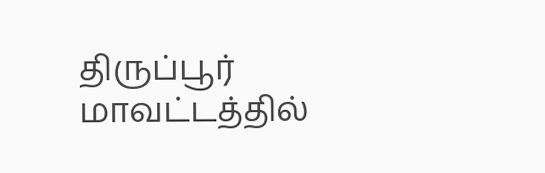திருப்பூர் மாவட்டத்தில்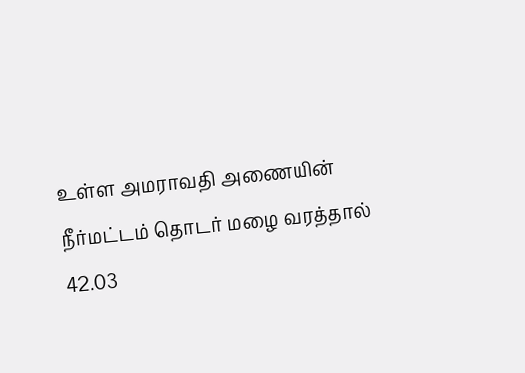உள்ள அமராவதி அணையின் நீர்மட்டம் தொடர் மழை வரத்தால் 42.03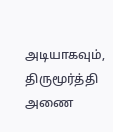அடியாகவும், திருமூர்த்தி அணை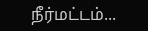நீர்மட்டம்...